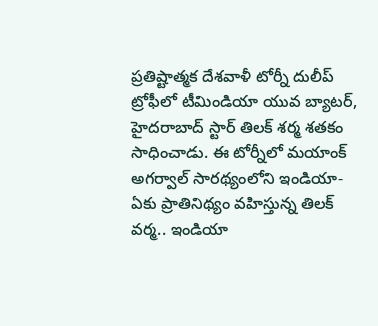ప్రతిష్టాత్మక దేశవాళీ టోర్నీ దులీప్ ట్రోఫీలో టీమిండియా యువ బ్యాటర్, హైదరాబాద్ స్టార్ తిలక్ శర్మ శతకం సాధించాడు. ఈ టోర్నీలో మయాంక్ అగర్వాల్ సారథ్యంలోని ఇండియా-ఏకు ప్రాతినిథ్యం వహిస్తున్న తిలక్ వర్మ.. ఇండియా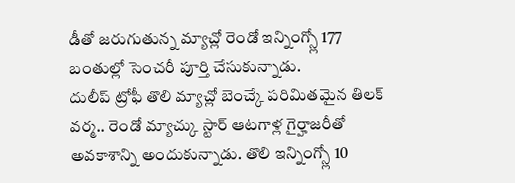డీతో జరుగుతున్న మ్యాచ్లో రెండో ఇన్నింగ్స్లో 177 బంతుల్లో సెంచరీ పూర్తి చేసుకున్నాడు.
దులీప్ ట్రోఫీ తొలి మ్యాచ్లో బెంచ్కే పరిమితమైన తిలక్ వర్మ.. రెండో మ్యాచ్కు స్టార్ ఆటగాళ్ల గైర్హాజరీతో అవకాశాన్ని అందుకున్నాడు. తొలి ఇన్నింగ్స్లో 10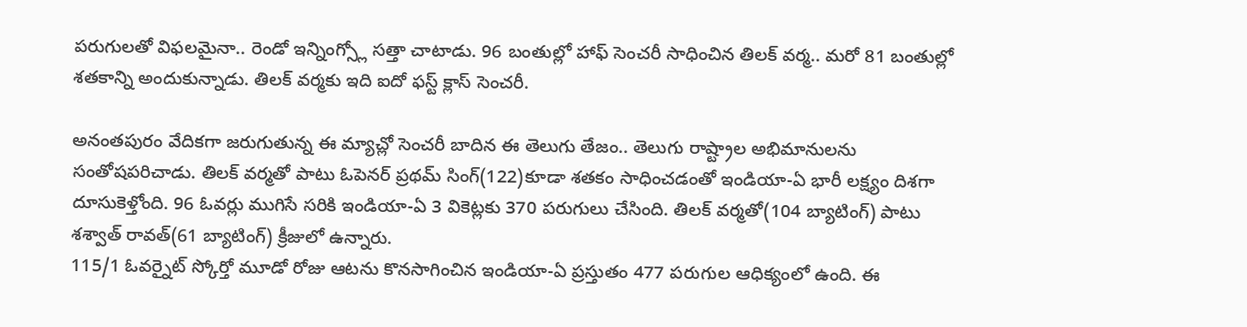పరుగులతో విఫలమైనా.. రెండో ఇన్నింగ్స్లో సత్తా చాటాడు. 96 బంతుల్లో హాఫ్ సెంచరీ సాధించిన తిలక్ వర్మ.. మరో 81 బంతుల్లో శతకాన్ని అందుకున్నాడు. తిలక్ వర్మకు ఇది ఐదో ఫస్ట్ క్లాస్ సెంచరీ.

అనంతపురం వేదికగా జరుగుతున్న ఈ మ్యాచ్లో సెంచరీ బాదిన ఈ తెలుగు తేజం.. తెలుగు రాష్ట్రాల అభిమానులను సంతోషపరిచాడు. తిలక్ వర్మతో పాటు ఓపెనర్ ప్రథమ్ సింగ్(122)కూడా శతకం సాధించడంతో ఇండియా-ఏ భారీ లక్ష్యం దిశగా దూసుకెళ్తోంది. 96 ఓవర్లు ముగిసే సరికి ఇండియా-ఏ 3 వికెట్లకు 370 పరుగులు చేసింది. తిలక్ వర్మతో(104 బ్యాటింగ్) పాటు శశ్వాత్ రావత్(61 బ్యాటింగ్) క్రీజులో ఉన్నారు.
115/1 ఓవర్నైట్ స్కోర్తో మూడో రోజు ఆటను కొనసాగించిన ఇండియా-ఏ ప్రస్తుతం 477 పరుగుల ఆధిక్యంలో ఉంది. ఈ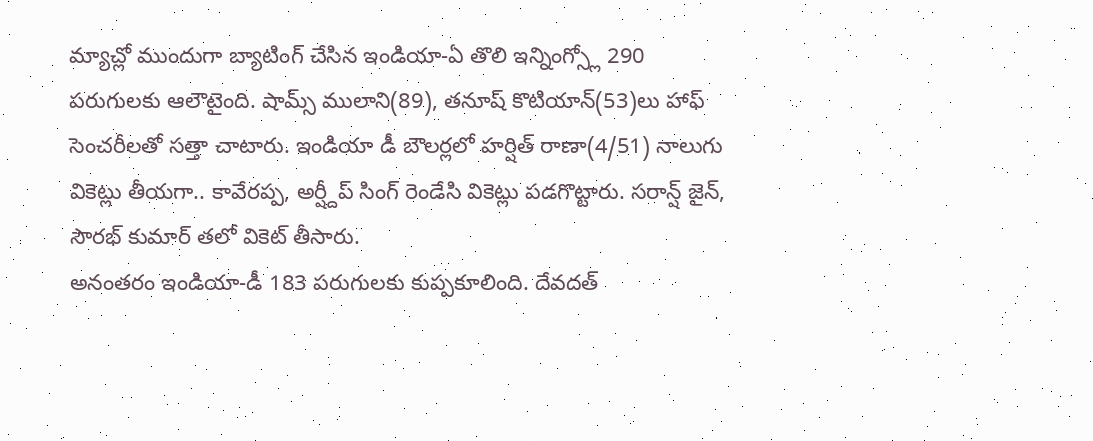మ్యాచ్లో ముందుగా బ్యాటింగ్ చేసిన ఇండియా-ఏ తొలి ఇన్నింగ్స్లో 290 పరుగులకు ఆలౌటైంది. షామ్స్ ములాని(89), తనూష్ కొటియాన్(53)లు హాఫ్ సెంచరీలతో సత్తా చాటారు. ఇండియా డీ బౌలర్లలో హర్షిత్ రాణా(4/51) నాలుగు వికెట్లు తీయగా.. కావేరప్ప, అర్ష్దీప్ సింగ్ రెండేసి వికెట్లు పడగొట్టారు. సరాన్ష్ జైన్, సౌరభ్ కుమార్ తలో వికెట్ తీసారు.
అనంతరం ఇండియా-డీ 183 పరుగులకు కుప్పకూలింది. దేవదత్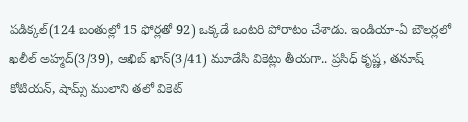పడిక్కల్(124 బంతుల్లో 15 ఫోర్లతో 92) ఒక్కడే ఒంటరి పోరాటం చేశాడు. ఇండియా-ఏ బౌలర్లలో ఖలీల్ అహ్మద్(3/39), ఆఖిబ్ ఖాన్(3/41) మూడేసి వికెట్లు తీయగా.. ప్రసిధ్ కృష్ణ, తనూష్ కోటియన్, షామ్స్ ములాని తలో వికెట్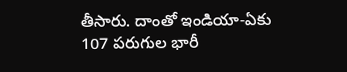తీసారు. దాంతో ఇండియా-ఏకు 107 పరుగుల భారీ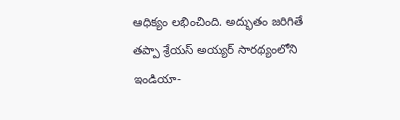ఆధిక్యం లభించింది. అద్భుతం జరిగితే తప్పా శ్రేయస్ అయ్యర్ సారథ్యంలోని ఇండియా-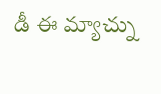డీ ఈ మ్యాచ్ను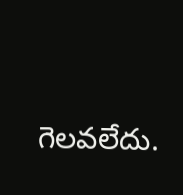గెలవలేదు.